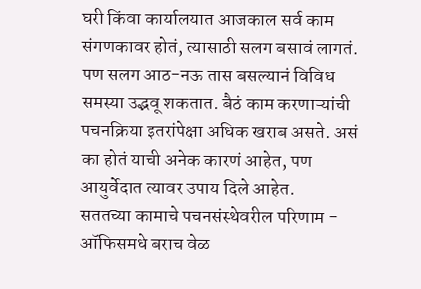घरी किंवा कार्यालयात आजकाल सर्व काम संगणकावर होतं, त्यासाठी सलग बसावं लागतं. पण सलग आठ-नऊ तास बसल्यानं विविध समस्या उद्भवू शकतात. बैठं काम करणाऱ्यांची पचनक्रिया इतरांपेक्षा अधिक खराब असते. असं का होतं याची अनेक कारणं आहेत, पण आयुर्वेदात त्यावर उपाय दिले आहेत.
सततच्या कामाचे पचनसंस्थेवरील परिणाम - ऑफिसमधे बराच वेळ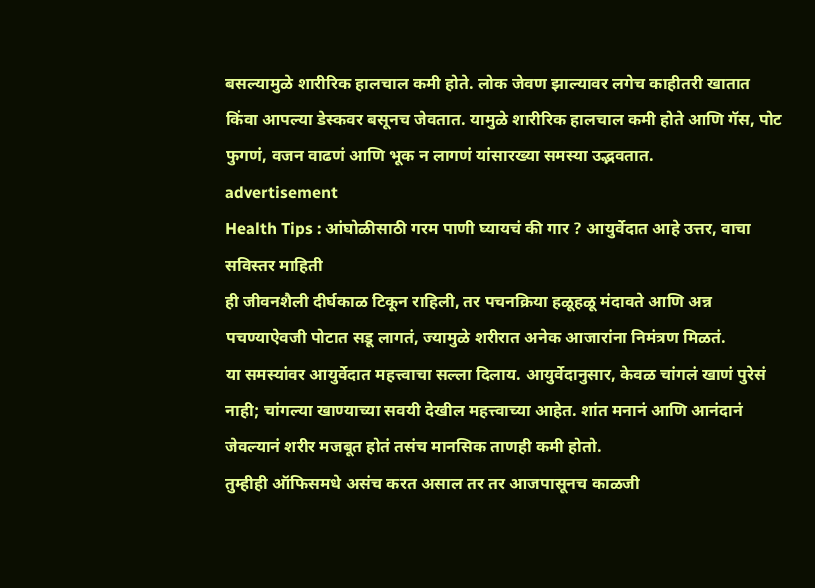बसल्यामुळे शारीरिक हालचाल कमी होते. लोक जेवण झाल्यावर लगेच काहीतरी खातात किंवा आपल्या डेस्कवर बसूनच जेवतात. यामुळे शारीरिक हालचाल कमी होते आणि गॅस, पोट फुगणं, वजन वाढणं आणि भूक न लागणं यांसारख्या समस्या उद्भवतात.
advertisement
Health Tips : आंघोळीसाठी गरम पाणी घ्यायचं की गार ? आयुर्वेदात आहे उत्तर, वाचा सविस्तर माहिती
ही जीवनशैली दीर्घकाळ टिकून राहिली, तर पचनक्रिया हळूहळू मंदावते आणि अन्न पचण्याऐवजी पोटात सडू लागतं, ज्यामुळे शरीरात अनेक आजारांना निमंत्रण मिळतं.
या समस्यांवर आयुर्वेदात महत्त्वाचा सल्ला दिलाय. आयुर्वेदानुसार, केवळ चांगलं खाणं पुरेसं नाही; चांगल्या खाण्याच्या सवयी देखील महत्त्वाच्या आहेत. शांत मनानं आणि आनंदानं जेवल्यानं शरीर मजबूत होतं तसंच मानसिक ताणही कमी होतो.
तुम्हीही ऑफिसमधे असंच करत असाल तर तर आजपासूनच काळजी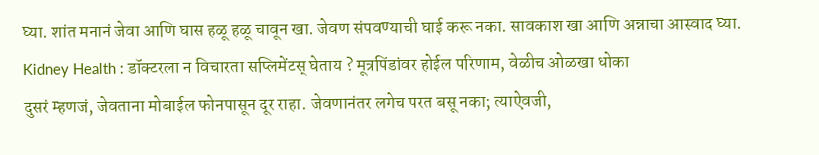घ्या. शांत मनानं जेवा आणि घास हळू हळू चावून खा. जेवण संपवण्याची घाई करू नका. सावकाश खा आणि अन्नाचा आस्वाद घ्या.
Kidney Health : डॉक्टरला न विचारता सप्लिमेंटस् घेताय ? मूत्रपिंडांवर होईल परिणाम, वेळीच ओळखा धोका
दुसरं म्हणजं, जेवताना मोबाईल फोनपासून दूर राहा. जेवणानंतर लगेच परत बसू नका; त्याऐवजी,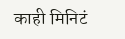काही मिनिटं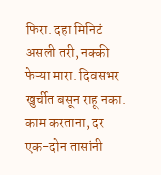फिरा. दहा मिनिटं असली तरी, नक्की फेऱ्या मारा. दिवसभर खुर्चीत बसून राहू नका.
काम करताना, दर एक-दोन तासांनी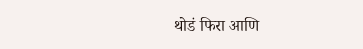थोडं फिरा आणि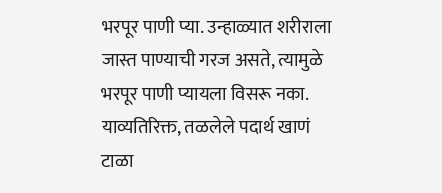भरपूर पाणी प्या. उन्हाळ्यात शरीराला जास्त पाण्याची गरज असते, त्यामुळे भरपूर पाणी प्यायला विसरू नका. याव्यतिरिक्त, तळलेले पदार्थ खाणं टाळा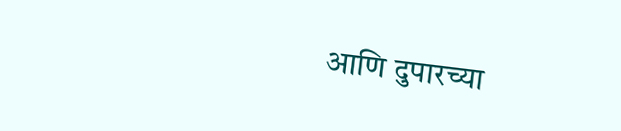आणि दुपारच्या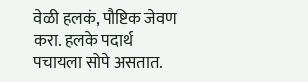वेळी हलकं, पौष्टिक जेवण करा. हलके पदार्थ पचायला सोपे असतात.